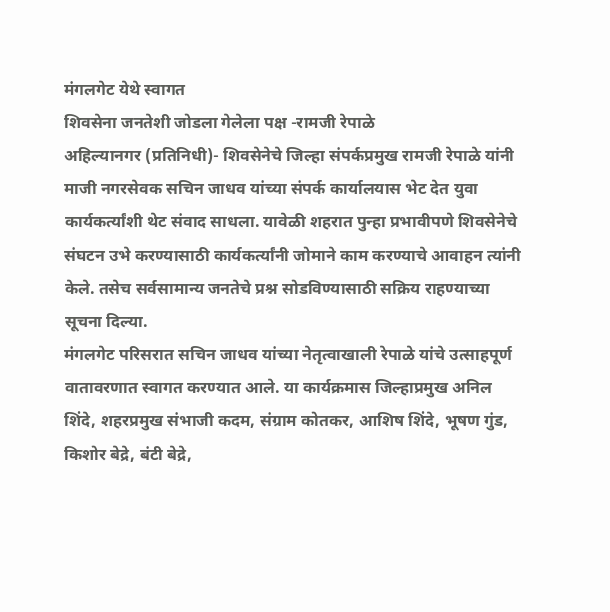मंगलगेट येथे स्वागत
शिवसेना जनतेशी जोडला गेलेला पक्ष -रामजी रेपाळे
अहिल्यानगर (प्रतिनिधी)- शिवसेनेचे जिल्हा संपर्कप्रमुख रामजी रेपाळे यांनी माजी नगरसेवक सचिन जाधव यांच्या संपर्क कार्यालयास भेट देत युवा कार्यकर्त्यांशी थेट संवाद साधला. यावेळी शहरात पुन्हा प्रभावीपणे शिवसेनेचे संघटन उभे करण्यासाठी कार्यकर्त्यांनी जोमाने काम करण्याचे आवाहन त्यांनी केले. तसेच सर्वसामान्य जनतेचे प्रश्न सोडविण्यासाठी सक्रिय राहण्याच्या सूचना दिल्या.
मंगलगेट परिसरात सचिन जाधव यांच्या नेतृत्वाखाली रेपाळे यांचे उत्साहपूर्ण वातावरणात स्वागत करण्यात आले. या कार्यक्रमास जिल्हाप्रमुख अनिल शिंदे, शहरप्रमुख संभाजी कदम, संग्राम कोतकर, आशिष शिंदे, भूषण गुंड, किशोर बेद्रे, बंटी बेद्रे,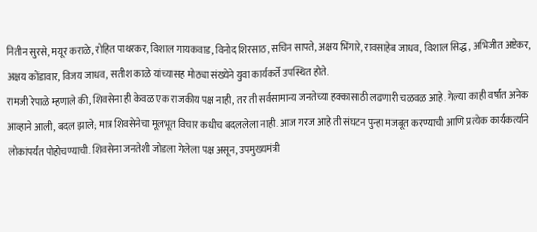नितीन सुरसे, मयूर कराळे, रोहित पाथरकर, विशाल गायकवाड, विनोद शिरसाठ, सचिन सापते, अक्षय भिंगारे, रावसाहेब जाधव, विशाल सिद्ध, अभिजीत अष्टेकर, अक्षय कोंडावार, विजय जाधव, सतीश काळे यांच्यासह मोठ्या संख्येने युवा कार्यकर्ते उपस्थित होते.
रामजी रेपाळे म्हणाले की, शिवसेना ही केवळ एक राजकीय पक्ष नाही, तर ती सर्वसामान्य जनतेच्या हक्कासाठी लढणारी चळवळ आहे. गेल्या काही वर्षांत अनेक आव्हाने आली, बदल झाले; मात्र शिवसेनेचा मूलभूत विचार कधीच बदललेला नाही. आज गरज आहे ती संघटन पुन्हा मजबूत करण्याची आणि प्रत्येक कार्यकर्त्याने लोकांपर्यंत पोहोचण्याची. शिवसेना जनतेशी जोडला गेलेला पक्ष असून, उपमुख्यमंत्री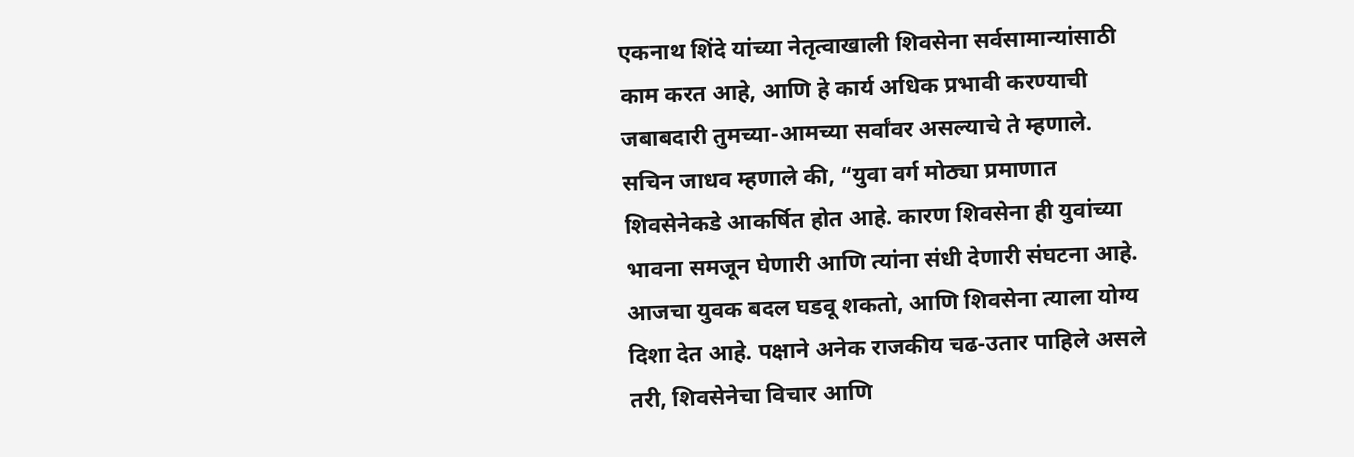एकनाथ शिंदे यांच्या नेतृत्वाखाली शिवसेना सर्वसामान्यांसाठी काम करत आहे, आणि हे कार्य अधिक प्रभावी करण्याची जबाबदारी तुमच्या-आमच्या सर्वांवर असल्याचे ते म्हणाले.
सचिन जाधव म्हणाले की, “युवा वर्ग मोठ्या प्रमाणात शिवसेनेकडे आकर्षित होत आहे. कारण शिवसेना ही युवांच्या भावना समजून घेणारी आणि त्यांना संधी देणारी संघटना आहे. आजचा युवक बदल घडवू शकतो, आणि शिवसेना त्याला योग्य दिशा देत आहे. पक्षाने अनेक राजकीय चढ-उतार पाहिले असले तरी, शिवसेनेचा विचार आणि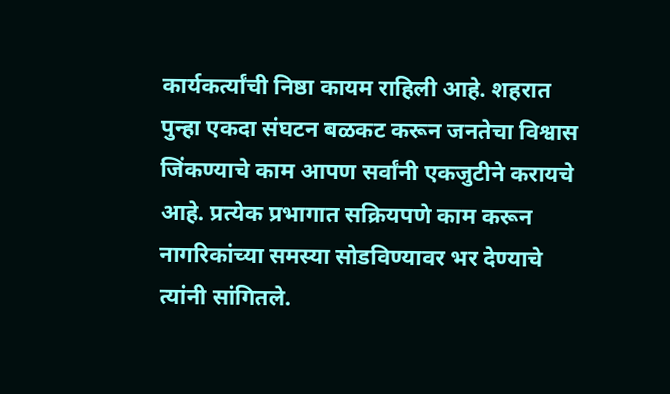कार्यकर्त्यांची निष्ठा कायम राहिली आहे. शहरात पुन्हा एकदा संघटन बळकट करून जनतेचा विश्वास जिंकण्याचे काम आपण सर्वांनी एकजुटीने करायचे आहे. प्रत्येक प्रभागात सक्रियपणे काम करून नागरिकांच्या समस्या सोडविण्यावर भर देण्याचे त्यांनी सांगितले.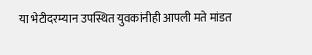या भेटीदरम्यान उपस्थित युवकांनीही आपली मते मांडत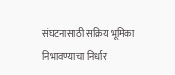संघटनासाठी सक्रिय भूमिका निभावण्याचा निर्धार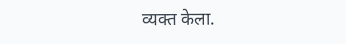व्यक्त केला.